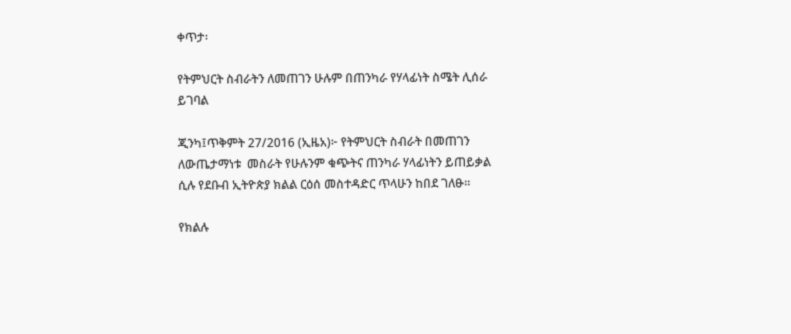ቀጥታ፡

የትምህርት ስብራትን ለመጠገን ሁሉም በጠንካራ የሃላፊነት ስሜት ሊሰራ ይገባል

ጂንካ፤ጥቅምት 27/2016 (ኢዜአ)፦ የትምህርት ስብራት በመጠገን ለውጤታማነቱ  መስራት የሁሉንም ቁጭትና ጠንካራ ሃላፊነትን ይጠይቃል  ሲሉ የደቡብ ኢትዮጵያ ክልል ርዕሰ መስተዳድር ጥላሁን ከበደ ገለፁ።

የክልሉ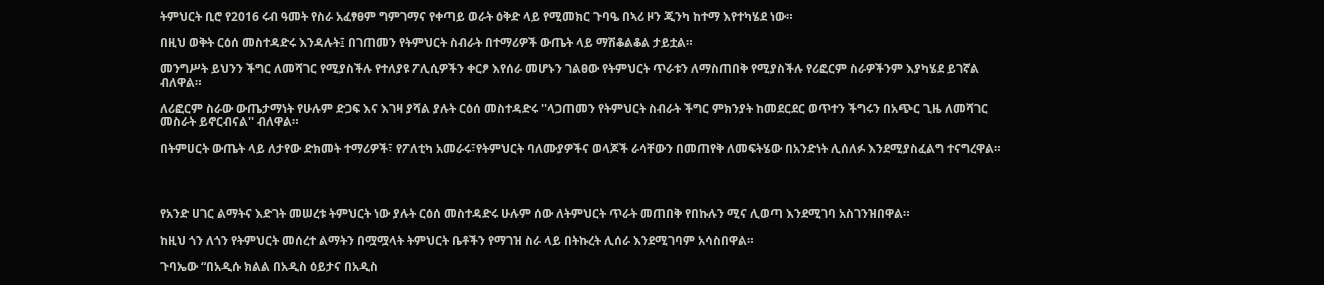ትምህርት ቢሮ የ2016 ሩብ ዓመት የስራ አፈፃፀም ግምገማና የቀጣይ ወራት ዕቅድ ላይ የሚመክር ጉባዔ በኣሪ ዞን ጂንካ ከተማ እየተካሄደ ነው።

በዚህ ወቅት ርዕሰ መስተዳድሩ እንዳሉት፤ በገጠመን የትምህርት ስብራት በተማሪዎች ውጤት ላይ ማሽቆልቆል ታይቷል።

መንግሥት ይህንን ችግር ለመሻገር የሚያስችሉ የተለያዩ ፖሊሲዎችን ቀርፆ እየሰራ መሆኑን ገልፀው የትምህርት ጥራቱን ለማስጠበቅ የሚያስችሉ የሪፎርም ስራዎችንም እያካሄደ ይገኛል ብለዋል።

ለሪፎርም ስራው ውጤታማነት የሁሉም ድጋፍ እና እገዛ ያሻል ያሉት ርዕሰ መስተዳድሩ ''ላጋጠመን የትምህርት ስብራት ችግር ምክንያት ከመደርደር ወጥተን ችግሩን በአጭር ጊዜ ለመሻገር መስራት ይኖርብናል'' ብለዋል።

በትምሀርት ውጤት ላይ ለታየው ድክመት ተማሪዎች፣ የፖለቲካ አመራሩ፣የትምህርት ባለሙያዎችና ወላጆች ራሳቸውን በመጠየቅ ለመፍትሄው በአንድነት ሊሰለፉ እንደሚያስፈልግ ተናግረዋል።




የአንድ ሀገር ልማትና እድገት መሠረቱ ትምህርት ነው ያሉት ርዕሰ መስተዳድሩ ሁሉም ሰው ለትምህርት ጥራት መጠበቅ የበኩሉን ሚና ሊወጣ እንደሚገባ አስገንዝበዋል።

ከዚህ ጎን ለጎን የትምህርት መሰረተ ልማትን በሟሟላት ትምህርት ቤቶችን የማገዝ ስራ ላይ በትኩረት ሊሰራ እንደሚገባም አሳስበዋል።

ጉባኤው “በአዲሱ ክልል በአዲስ ዕይታና በአዲስ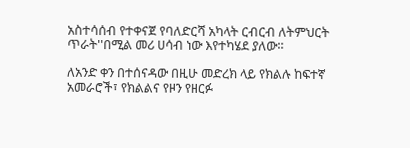አስተሳሰብ የተቀናጀ የባለድርሻ አካላት ርብርብ ለትምህርት ጥራት''በሚል መሪ ሀሳብ ነው እየተካሄደ ያለው።

ለአንድ ቀን በተሰናዳው በዚሁ መድረክ ላይ የክልሉ ከፍተኛ አመራሮች፣ የክልልና የዞን የዘርፉ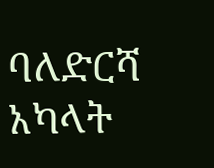ባለድርሻ አካላት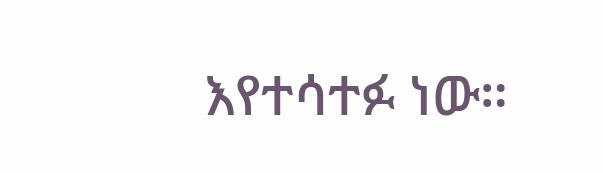እየተሳተፉ ነው።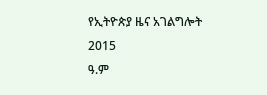የኢትዮጵያ ዜና አገልግሎት
2015
ዓ.ም